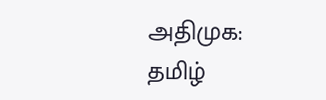அதிமுக: தமிழ்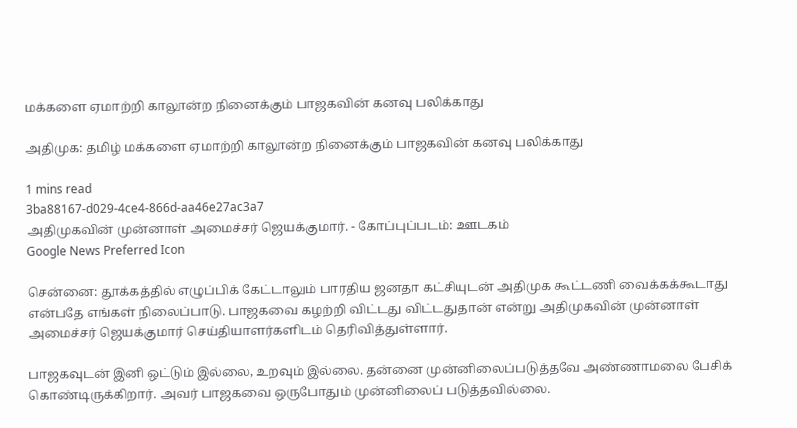மக்களை ஏமாற்றி காலூன்ற நினைக்கும் பாஜகவின் கனவு பலிக்காது

அதிமுக: தமிழ் மக்களை ஏமாற்றி காலூன்ற நினைக்கும் பாஜகவின் கனவு பலிக்காது

1 mins read
3ba88167-d029-4ce4-866d-aa46e27ac3a7
அதிமுகவின் முன்னாள் அமைச்சர் ஜெயக்குமார். - கோப்புப்படம்: ஊடகம்
Google News Preferred Icon

சென்னை: தூக்கத்தில் எழுப்பிக் கேட்டாலும் பாரதிய ஜனதா கட்சியுடன் அதிமுக கூட்டணி வைக்கக்கூடாது என்பதே எங்கள் நிலைப்பாடு. பாஜகவை கழற்றி விட்டது விட்டதுதான் என்று அதிமுகவின் முன்னாள் அமைச்சர் ஜெயக்குமார் செய்தியாளர்களிடம் தெரிவித்துள்ளார்.

பாஜகவுடன் இனி ஒட்டும் இல்லை, உறவும் இல்லை. தன்னை முன்னிலைப்படுத்தவே அண்ணாமலை பேசிக் கொண்டிருக்கிறார். அவர் பாஜகவை ஒருபோதும் முன்னிலைப் படுத்தவில்லை.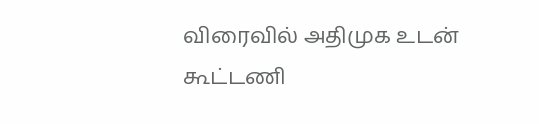விரைவில் அதிமுக உடன் கூட்டணி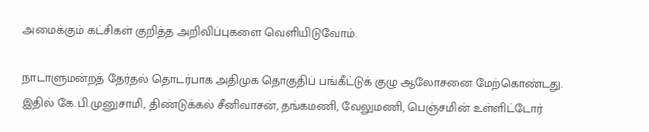அமைக்கும் கட்சிகள் குறித்த அறிவிப்புகளை வெளியிடுவோம்.

நாடாளுமன்றத் தேர்தல் தொடர்பாக அதிமுக தொகுதிப் பங்கீட்டுக் குழு ஆலோசனை மேற்கொண்டது. இதில் கே.பி.முனுசாமி, திண்டுக்கல் சீனிவாசன், தங்கமணி, வேலுமணி, பெஞ்சமின் உள்ளிட்டோர்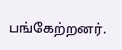பங்கேற்றனர்.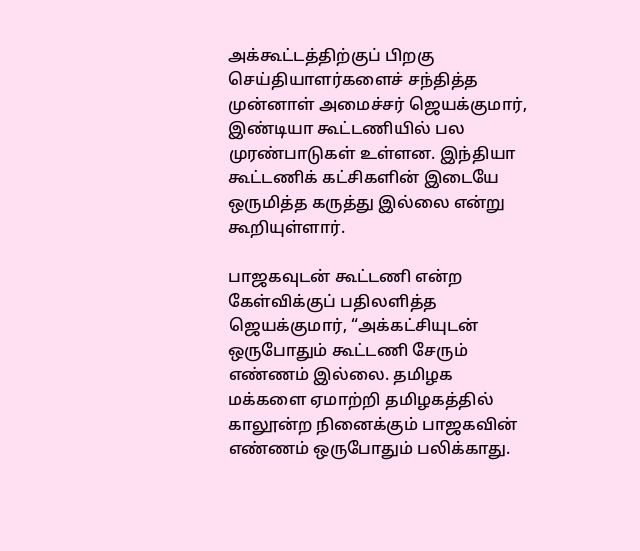அக்கூட்டத்திற்குப் பிறகு செய்தியாளர்களைச் சந்தித்த முன்னாள் அமைச்சர் ஜெயக்குமார், இண்டியா கூட்டணியில் பல முரண்பாடுகள் உள்ளன. இந்தியா கூட்டணிக் கட்சிகளின் இடையே ஒருமித்த கருத்து இல்லை என்று கூறியுள்ளார்.

பாஜகவுடன் கூட்டணி என்ற கேள்விக்குப் பதிலளித்த ஜெயக்குமார், “அக்கட்சியுடன் ஒருபோதும் கூட்டணி சேரும் எண்ணம் இல்லை. தமிழக மக்களை ஏமாற்றி தமிழகத்தில் காலூன்ற நினைக்கும் பாஜகவின் எண்ணம் ஒருபோதும் பலிக்காது.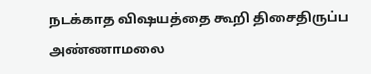நடக்காத விஷயத்தை கூறி திசைதிருப்ப அண்ணாமலை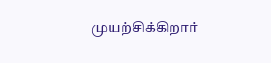முயற்சிக்கிறார்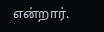என்றார்.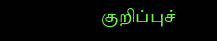குறிப்புச்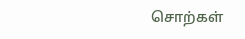சொற்கள்